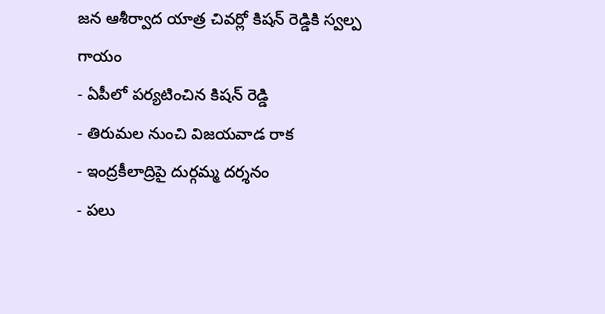జన ఆశీర్వాద యాత్ర చివర్లో కిషన్ రెడ్డికి స్వల్ప గాయం
- ఏపీలో పర్యటించిన కిషన్ రెడ్డి
- తిరుమల నుంచి విజయవాడ రాక
- ఇంద్రకీలాద్రిపై దుర్గమ్మ దర్శనం
- పలు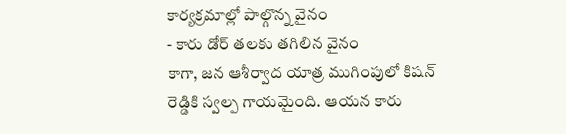కార్యక్రమాల్లో పాల్గొన్న వైనం
- కారు డోర్ తలకు తగిలిన వైనం
కాగా, జన ఆశీర్వాద యాత్ర ముగింపులో కిషన్ రెడ్డికి స్వల్ప గాయమైంది. ఆయన కారు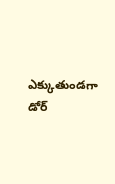ఎక్కుతుండగా డోర్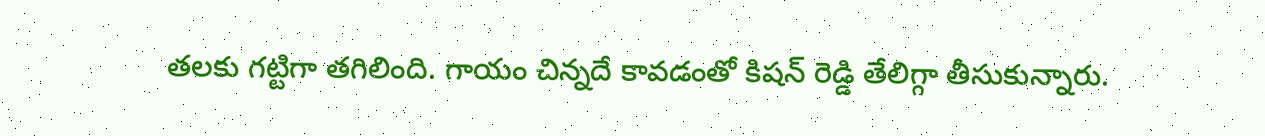తలకు గట్టిగా తగిలింది. గాయం చిన్నదే కావడంతో కిషన్ రెడ్డి తేలిగ్గా తీసుకున్నారు.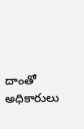దాంతో అధికారులు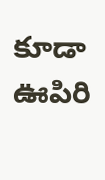కూడా ఊపిరి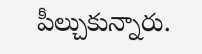పీల్చుకున్నారు.